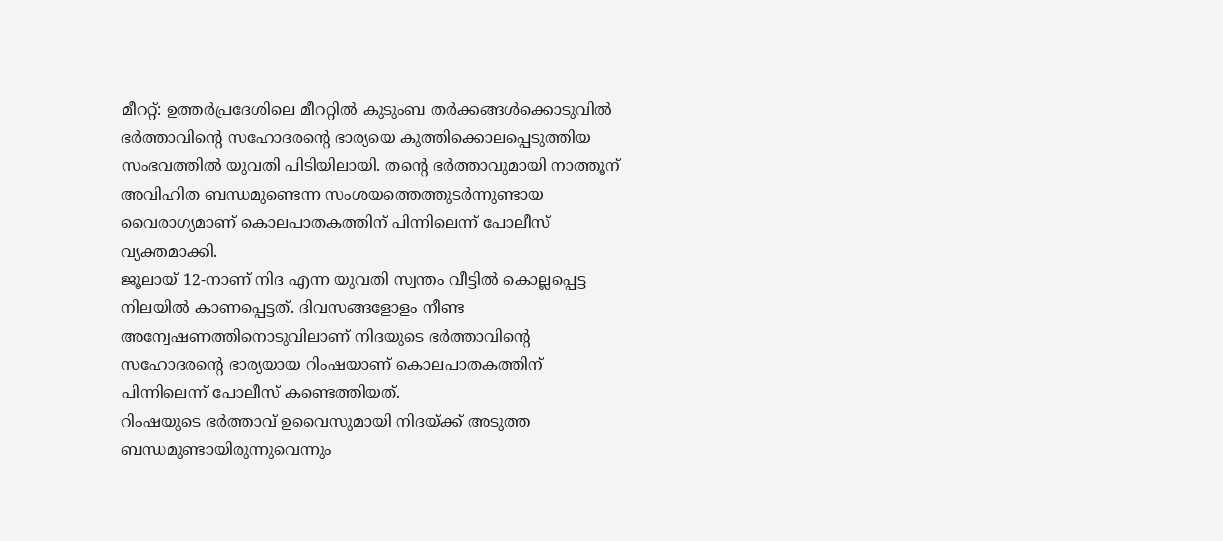മീററ്റ്: ഉത്തർപ്രദേശിലെ മീററ്റിൽ കുടുംബ തർക്കങ്ങൾക്കൊടുവിൽ ഭർത്താവിന്റെ സഹോദരന്റെ ഭാര്യയെ കുത്തിക്കൊലപ്പെടുത്തിയ സംഭവത്തിൽ യുവതി പിടിയിലായി. തന്റെ ഭർത്താവുമായി നാത്തൂന് അവിഹിത ബന്ധമുണ്ടെന്ന സംശയത്തെത്തുടർന്നുണ്ടായ വൈരാഗ്യമാണ് കൊലപാതകത്തിന് പിന്നിലെന്ന് പോലീസ് വ്യക്തമാക്കി.
ജൂലായ് 12-നാണ് നിദ എന്ന യുവതി സ്വന്തം വീട്ടിൽ കൊല്ലപ്പെട്ട നിലയിൽ കാണപ്പെട്ടത്. ദിവസങ്ങളോളം നീണ്ട അന്വേഷണത്തിനൊടുവിലാണ് നിദയുടെ ഭർത്താവിന്റെ സഹോദരന്റെ ഭാര്യയായ റിംഷയാണ് കൊലപാതകത്തിന് പിന്നിലെന്ന് പോലീസ് കണ്ടെത്തിയത്.
റിംഷയുടെ ഭർത്താവ് ഉവൈസുമായി നിദയ്ക്ക് അടുത്ത ബന്ധമുണ്ടായിരുന്നുവെന്നും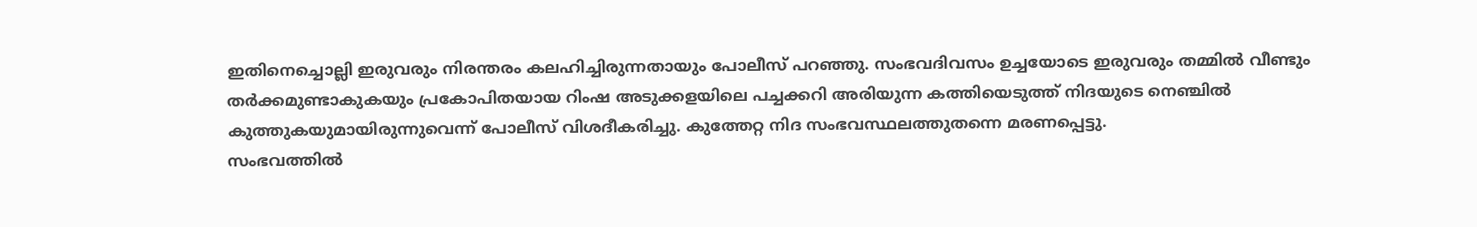ഇതിനെച്ചൊല്ലി ഇരുവരും നിരന്തരം കലഹിച്ചിരുന്നതായും പോലീസ് പറഞ്ഞു. സംഭവദിവസം ഉച്ചയോടെ ഇരുവരും തമ്മിൽ വീണ്ടും തർക്കമുണ്ടാകുകയും പ്രകോപിതയായ റിംഷ അടുക്കളയിലെ പച്ചക്കറി അരിയുന്ന കത്തിയെടുത്ത് നിദയുടെ നെഞ്ചിൽ കുത്തുകയുമായിരുന്നുവെന്ന് പോലീസ് വിശദീകരിച്ചു. കുത്തേറ്റ നിദ സംഭവസ്ഥലത്തുതന്നെ മരണപ്പെട്ടു.
സംഭവത്തിൽ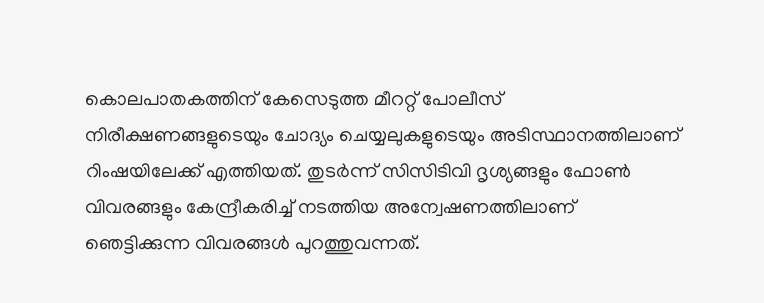കൊലപാതകത്തിന് കേസെടുത്ത മീററ്റ് പോലീസ് നിരീക്ഷണങ്ങളുടെയും ചോദ്യം ചെയ്യലുകളുടെയും അടിസ്ഥാനത്തിലാണ് റിംഷയിലേക്ക് എത്തിയത്. തുടർന്ന് സിസിടിവി ദൃശ്യങ്ങളും ഫോൺ വിവരങ്ങളും കേന്ദ്രീകരിച്ച് നടത്തിയ അന്വേഷണത്തിലാണ് ഞെട്ടിക്കുന്ന വിവരങ്ങൾ പുറത്തുവന്നത്.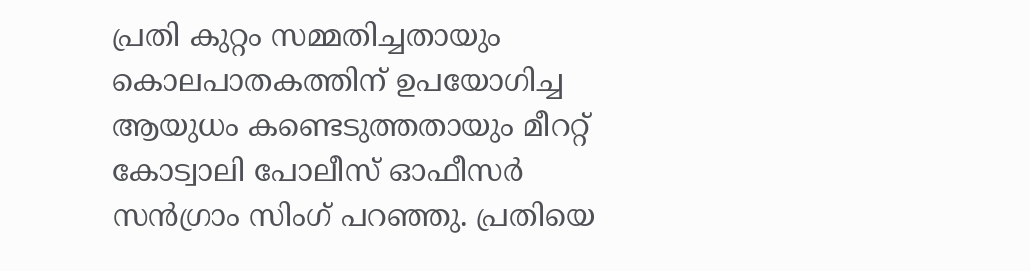പ്രതി കുറ്റം സമ്മതിച്ചതായും കൊലപാതകത്തിന് ഉപയോഗിച്ച ആയുധം കണ്ടെടുത്തതായും മീററ്റ് കോട്വാലി പോലീസ് ഓഫീസർ സൻഗ്രാം സിംഗ് പറഞ്ഞു. പ്രതിയെ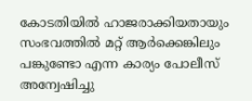കോടതിയിൽ ഹാജരാക്കിയതായും സംഭവത്തിൽ മറ്റ് ആർക്കെങ്കിലും പങ്കുണ്ടോ എന്ന കാര്യം പോലീസ് അന്വേഷിച്ചു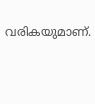വരികയുമാണ്.